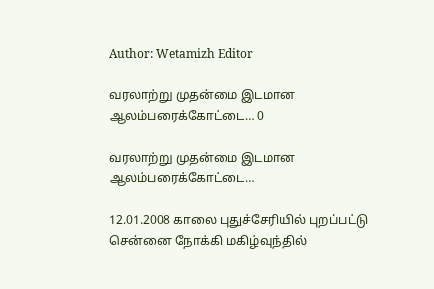Author: Wetamizh Editor

வரலாற்று முதன்மை இடமான ஆலம்பரைக்கோட்டை… 0

வரலாற்று முதன்மை இடமான ஆலம்பரைக்கோட்டை…

12.01.2008 காலை புதுச்சேரியில் புறப்பட்டு சென்னை நோக்கி மகிழ்வுந்தில்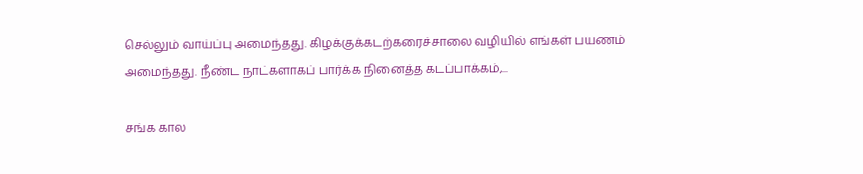செல்லும் வாய்ப்பு அமைந்தது. கிழக்குக்கடற்கரைச்சாலை வழியில் எங்கள் பயணம் அமைந்தது. நீண்ட நாட்களாகப் பார்க்க நினைத்த கடப்பாக்கம்,...

சங்க கால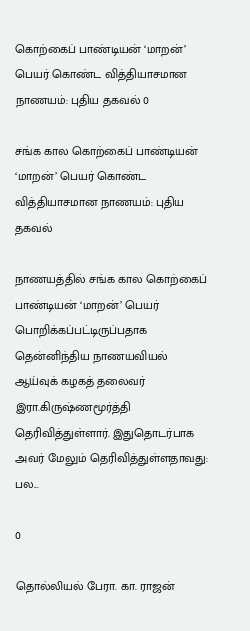கொற்கைப் பாண்டியன் ‘மாறன்’ பெயர் கொண்ட வித்தியாசமான நாணயம்: புதிய தகவல் 0

சங்க கால கொற்கைப் பாண்டியன் ‘மாறன்’ பெயர் கொண்ட வித்தியாசமான நாணயம்: புதிய தகவல்

நாணயத்தில் சங்க கால கொற்கைப் பாண்டியன் ‘மாறன்’ பெயர் பொறிக்கப்பட்டிருப்பதாக தென்னிந்திய நாணயவியல் ஆய்வுக் கழகத் தலைவர் இரா.கிருஷ்ணமூர்த்தி தெரிவித்துள்ளார். இதுதொடர்பாக அவர் மேலும் தெரிவித்துள்ளதாவது: பல...

0

தொல்லியல் பேரா. கா. ராஜன்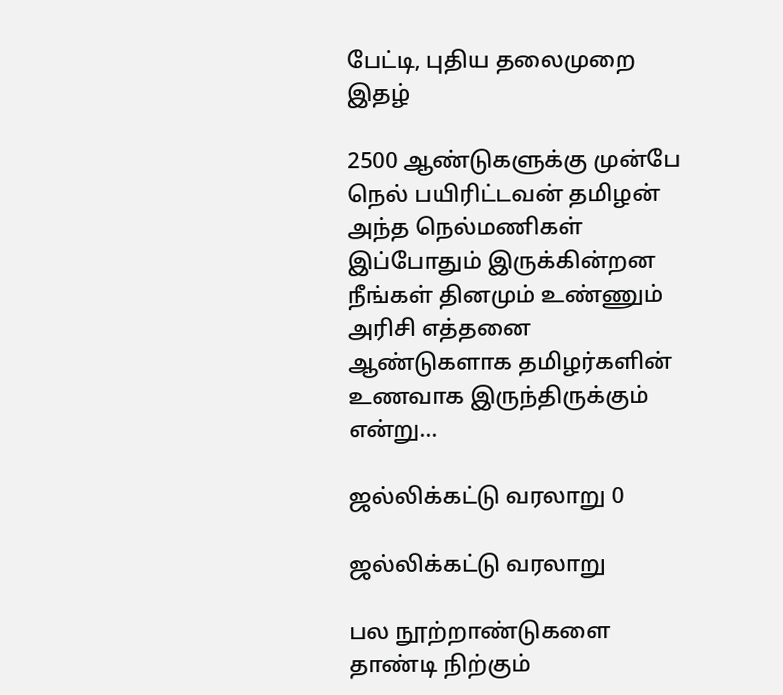பேட்டி, புதிய தலைமுறை இதழ்

2500 ஆண்டுகளுக்கு முன்பே நெல் பயிரிட்டவன் தமிழன் அந்த நெல்மணிகள் இப்போதும் இருக்கின்றன நீங்கள் தினமும் உண்ணும் அரிசி எத்தனை ஆண்டுகளாக தமிழர்களின் உணவாக இருந்திருக்கும் என்று...

ஜல்லிக்கட்டு வரலாறு 0

ஜல்லிக்கட்டு வரலாறு

பல நூற்றாண்டுகளை தாண்டி நிற்கும்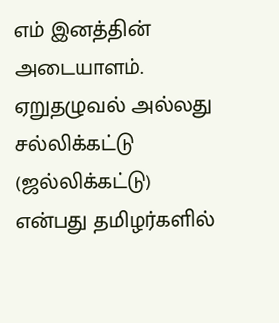எம் இனத்தின் அடையாளம். ஏறுதழுவல் அல்லது சல்லிக்கட்டு (ஜல்லிக்கட்டு) என்பது தமிழர்களில்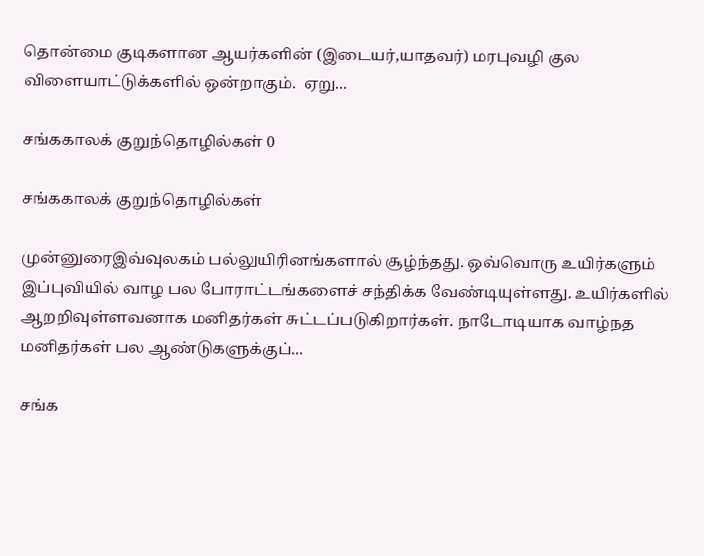தொன்மை குடிகளான ஆயர்களின் (இடையர்,யாதவர்) மரபுவழி குல விளையாட்டுக்களில் ஒன்றாகும்.  ஏறு...

சங்ககாலக் குறுந்தொழில்கள் 0

சங்ககாலக் குறுந்தொழில்கள்

முன்னுரைஇவ்வுலகம் பல்லுயிரினங்களால் சூழ்ந்தது. ஒவ்வொரு உயிர்களும் இப்புவியில் வாழ பல போராட்டங்களைச் சந்திக்க வேண்டியுள்ளது. உயிர்களில் ஆறறிவுள்ளவனாக மனிதர்கள் சுட்டப்படுகிறார்கள். நாடோடியாக வாழ்நத மனிதர்கள் பல ஆண்டுகளுக்குப்...

சங்க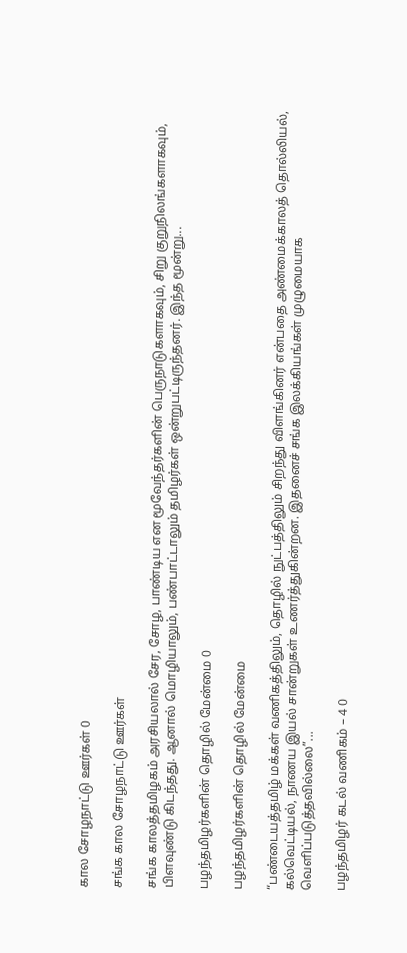கால சோழநாட்டு ஊர்கள் 0

சங்க கால சோழநாட்டு ஊர்கள்

சங்க காலத்தமிழகம் அரசியலால் சேர, சோழ, பாண்டிய என மூவேந்தர்களின் பெருநாடுகளாகவும், சிறு குறுநிலங்களாகவும், பிளவுண்டு கிடந்தது. ஆனால் மொழியாலும், பண்பாட்டாலும் தமிழர்கள் ஒன்றுபட்டிருந்தனர். இந்த மூன்று...

பழந்தமிழர்களின் தொழில் மேன்மை 0

பழந்தமிழர்களின் தொழில் மேன்மை

“பண்டையத்தமிழ் மக்கள் வணிகத்திலும், தொழில் நுட்பத்திலும் சிறந்து விளங்கினர் என்பதை அண்மைக்காலத் தொல்லியல், கல்வெட்டியல், நாணய இயல் சான்றுகள் உணர்த்துகின்றன. இதனைச் சங்க இலக்கியங்கள் முழுமையாக வெளிப்படுத்தவில்லை”...

பழந்தமிழர் கடல் வணிகம் – 4 0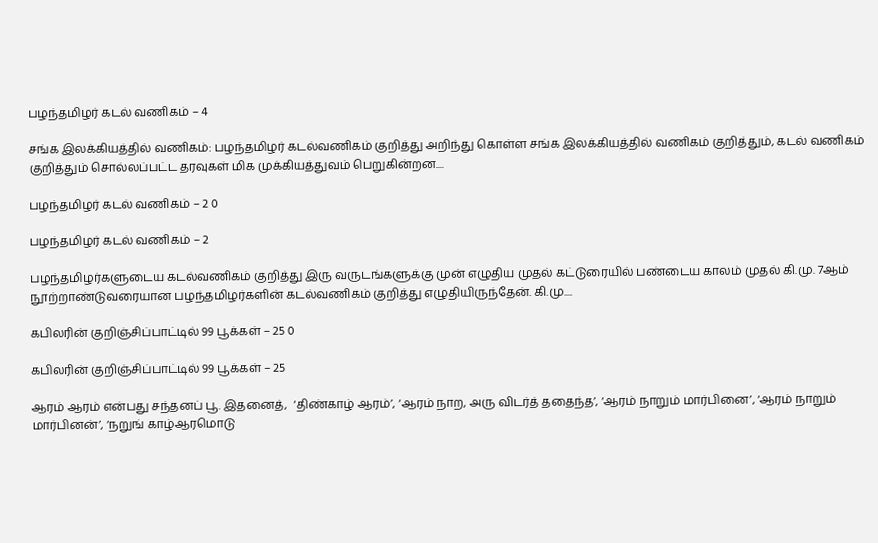பழந்தமிழர் கடல் வணிகம் – 4

சங்க இலக்கியத்தில் வணிகம்: பழந்தமிழர் கடல்வணிகம் குறித்து அறிந்து கொள்ள சங்க இலக்கியத்தில் வணிகம் குறித்தும், கடல் வணிகம் குறித்தும் சொல்லப்பட்ட தரவுகள் மிக முக்கியத்துவம் பெறுகின்றன....

பழந்தமிழர் கடல் வணிகம் – 2 0

பழந்தமிழர் கடல் வணிகம் – 2

பழந்தமிழர்களுடைய கடல்வணிகம் குறித்து இரு வருடங்களுக்கு முன் எழுதிய முதல் கட்டுரையில் பண்டைய காலம் முதல் கி.மு. 7ஆம் நூற்றாண்டுவரையான பழந்தமிழர்களின் கடல்வணிகம் குறித்து எழுதியிருந்தேன். கி.மு....

கபிலரின் குறிஞ்சிப்பாட்டில் 99 பூக்கள் – 25 0

கபிலரின் குறிஞ்சிப்பாட்டில் 99 பூக்கள் – 25

ஆரம் ஆரம் என்பது சந்தனப் பூ. இதனைத்,  ‘திண்காழ் ஆரம்’, ‘ஆரம் நாற, அரு விடர்த் ததைந்த’, ‘ஆரம் நாறும் மார்பினை’, ‘ஆரம் நாறும் மார்பினன்’, ‘நறுங் காழ்ஆரமொடு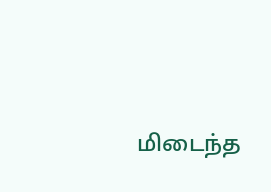மிடைந்த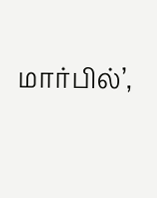மார்பில்’,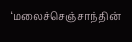‘மலைச்செஞ்சாந்தின்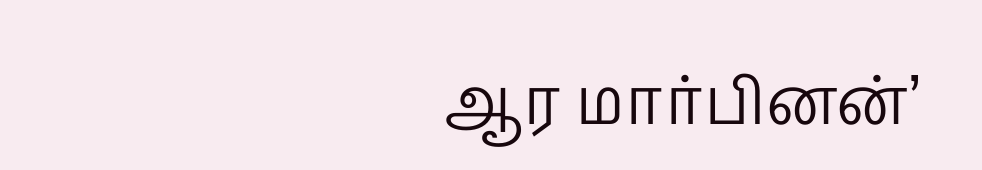ஆர மார்பினன்’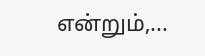என்றும்,...